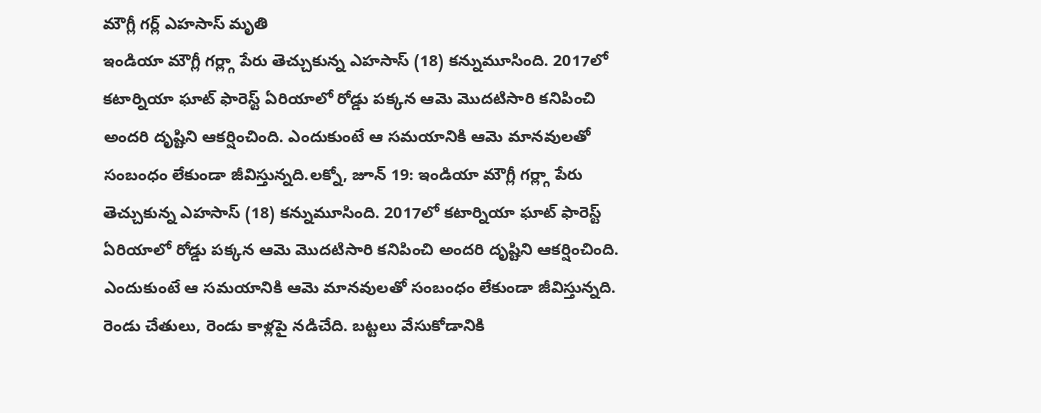మౌగ్లీ గర్ల్ ఎహసాస్ మృతి
ఇండియా మౌగ్లీ గర్ల్గా పేరు తెచ్చుకున్న ఎహసాస్ (18) కన్నుమూసింది. 2017లో కటార్నియా ఘాట్ ఫారెస్ట్ ఏరియాలో రోడ్డు పక్కన ఆమె మొదటిసారి కనిపించి అందరి దృష్టిని ఆకర్షించింది. ఎందుకుంటే ఆ సమయానికి ఆమె మానవులతో సంబంధం లేకుండా జీవిస్తున్నది.లక్నో, జూన్ 19: ఇండియా మౌగ్లీ గర్ల్గా పేరు తెచ్చుకున్న ఎహసాస్ (18) కన్నుమూసింది. 2017లో కటార్నియా ఘాట్ ఫారెస్ట్ ఏరియాలో రోడ్డు పక్కన ఆమె మొదటిసారి కనిపించి అందరి దృష్టిని ఆకర్షించింది. ఎందుకుంటే ఆ సమయానికి ఆమె మానవులతో సంబంధం లేకుండా జీవిస్తున్నది. రెండు చేతులు, రెండు కాళ్లపై నడిచేది. బట్టలు వేసుకోడానికి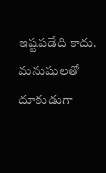ఇష్టపడేది కాదు. మనుషులతో దూకుడుగా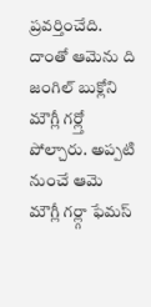ప్రవర్తించేది. దాంతో ఆమెను ది జంగిల్ బుక్లోని మౌగ్లీ గర్ల్తో పోల్చారు. అప్పటి నుంచే ఆమె మౌగ్లీ గర్ల్గా ఫేమస్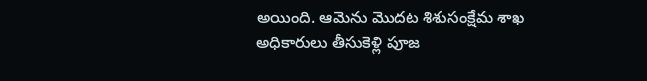అయింది. ఆమెను మొదట శిశుసంక్షేమ శాఖ అధికారులు తీసుకెళ్లి పూజ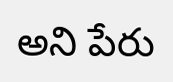అని పేరు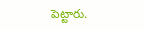పెట్టారు.